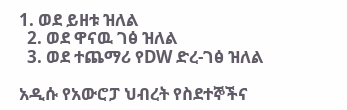1. ወደ ይዘቱ ዝለል
  2. ወደ ዋናዉ ገፅ ዝለል
  3. ወደ ተጨማሪ የDW ድረ-ገፅ ዝለል

አዲሱ የአውሮፓ ህብረት የስደተኞችና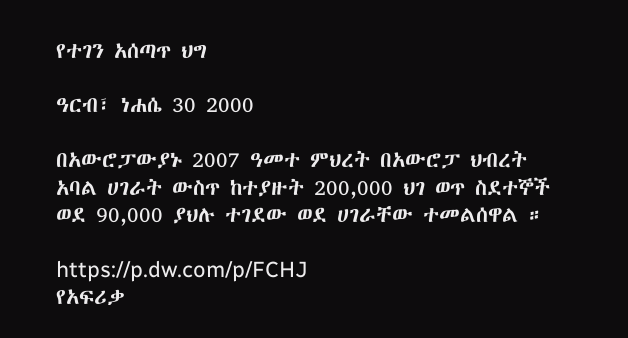የተገን አሰጣጥ ህግ

ዓርብ፣ ነሐሴ 30 2000

በአውሮፓውያኑ 2007 ዓመተ ምህረት በአውሮፓ ህብረት አባል ሀገራት ውስጥ ከተያዙት 200,000 ህገ ወጥ ስደተኞች ወደ 90,000 ያህሉ ተገደው ወደ ሀገራቸው ተመልሰዋል ።

https://p.dw.com/p/FCHJ
የአፍሪቃ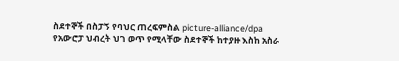ስደተኞች በስፓኝ የባህር ጠረፍምስል picture-alliance/dpa
የአውሮፓ ህብረት ህገ ወጥ የሚላቸው ስደተኞች ከተያዙ እስከ አስራ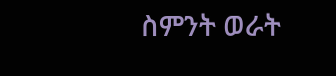ስምንት ወራት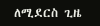ለሚደርስ ጊዜ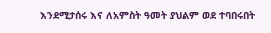እንደሚታሰሩ እና ለአምስት ዓመት ያህልም ወደ ተባበሩበት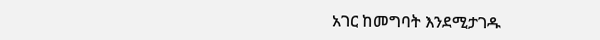አገር ከመግባት እንደሚታገዱ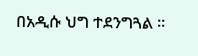በአዲሱ ህግ ተደንግጓል ።